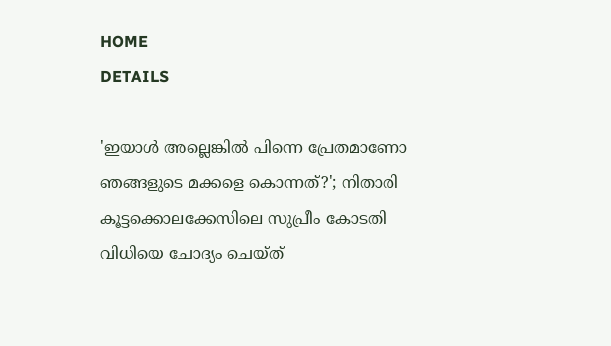HOME
DETAILS

'ഇയാൾ അല്ലെങ്കിൽ പിന്നെ പ്രേതമാണോ ഞങ്ങളുടെ മക്കളെ കൊന്നത്?'; നിതാരി കൂട്ടക്കൊലക്കേസിലെ സുപ്രീം കോടതി വിധിയെ ചോദ്യം ചെയ്ത്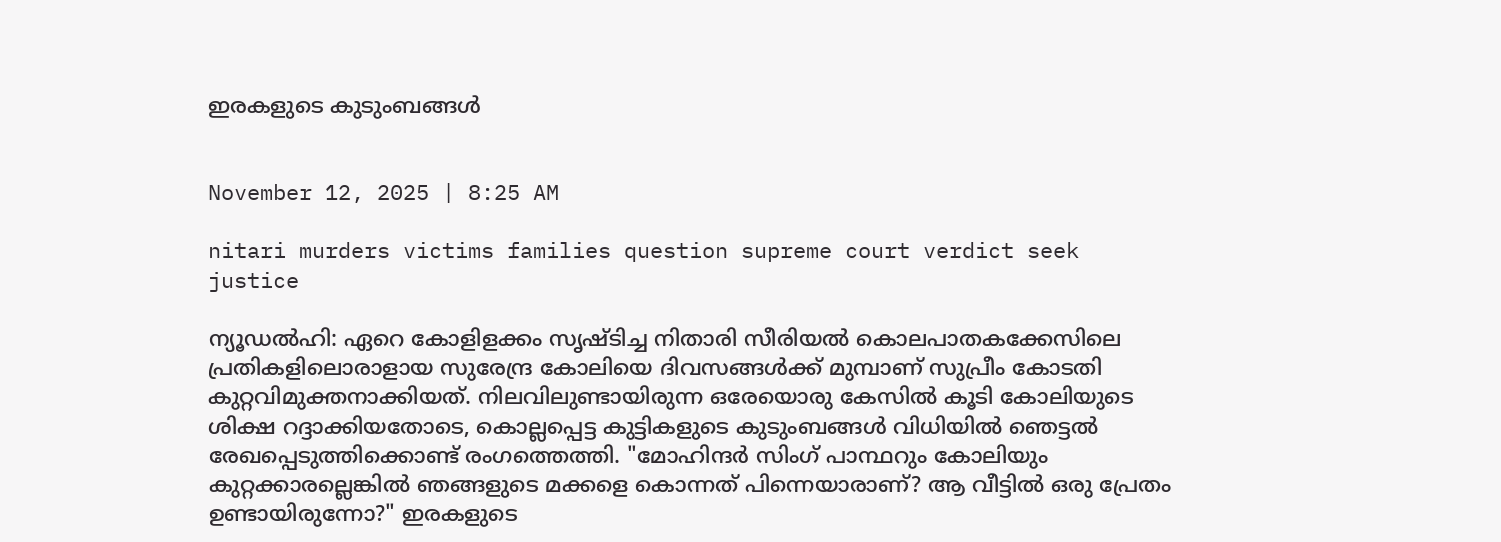ഇരകളുടെ കുടുംബങ്ങൾ


November 12, 2025 | 8:25 AM

nitari murders victims families question supreme court verdict seek justice

ന്യൂഡൽഹി: ഏറെ കോളിളക്കം സൃഷ്ടിച്ച നിതാരി സീരിയൽ കൊലപാതകക്കേസിലെ പ്രതികളിലൊരാളായ സുരേന്ദ്ര കോലിയെ ദിവസങ്ങൾക്ക് മുമ്പാണ് സുപ്രീം കോടതി കുറ്റവിമുക്തനാക്കിയത്. നിലവിലുണ്ടായിരുന്ന ഒരേയൊരു കേസിൽ കൂടി കോലിയുടെ ശിക്ഷ റദ്ദാക്കിയതോടെ, കൊല്ലപ്പെട്ട കുട്ടികളുടെ കുടുംബങ്ങൾ വിധിയിൽ ഞെട്ടൽ രേഖപ്പെടുത്തിക്കൊണ്ട് രംഗത്തെത്തി. "മോഹിന്ദർ സിംഗ് പാന്ഥറും കോലിയും കുറ്റക്കാരല്ലെങ്കിൽ ഞങ്ങളുടെ മക്കളെ കൊന്നത് പിന്നെയാരാണ്? ആ വീട്ടിൽ ഒരു പ്രേതം ഉണ്ടായിരുന്നോ?" ഇരകളുടെ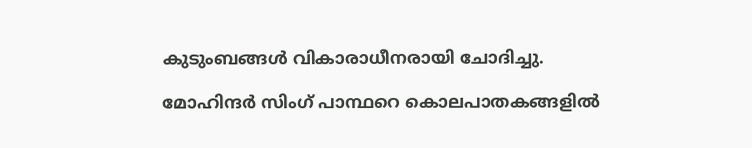കുടുംബങ്ങൾ വികാരാധീനരായി ചോദിച്ചു.

മോഹിന്ദർ സിംഗ് പാന്ഥറെ കൊലപാതകങ്ങളിൽ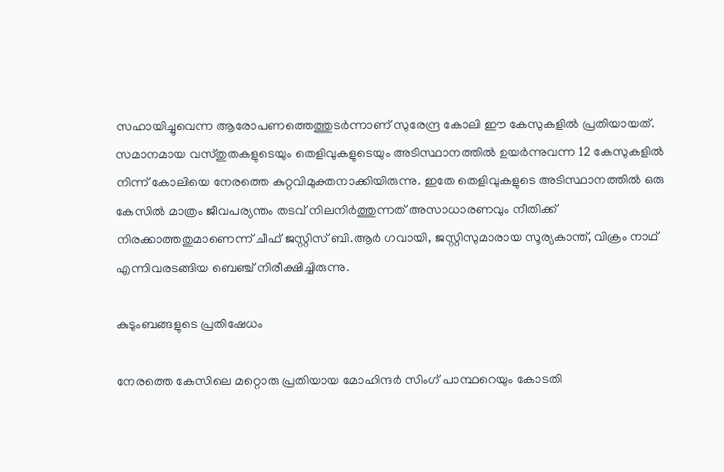സഹായിച്ചുവെന്ന ആരോപണത്തെത്തുടർന്നാണ് സുരേന്ദ്ര കോലി ഈ കേസുകളിൽ പ്രതിയായത്. സമാനമായ വസ്തുതകളുടെയും തെളിവുകളുടെയും അടിസ്ഥാനത്തിൽ ഉയർന്നുവന്ന 12 കേസുകളിൽ നിന്ന് കോലിയെ നേരത്തെ കുറ്റവിമുക്തനാക്കിയിരുന്നു. ഇതേ തെളിവുകളുടെ അടിസ്ഥാനത്തിൽ ഒരു കേസിൽ മാത്രം ജീവപര്യന്തം തടവ് നിലനിർത്തുന്നത് അസാധാരണവും നീതിക്ക് നിരക്കാത്തതുമാണെന്ന് ചീഫ് ജസ്റ്റിസ് ബി.ആർ ഗവായി, ജസ്റ്റിസുമാരായ സൂര്യകാന്ത്, വിക്രം നാഥ് എന്നിവരടങ്ങിയ ബെഞ്ച് നിരീക്ഷിച്ചിരുന്നു.

കുടുംബങ്ങളുടെ പ്രതിഷേധം

നേരത്തെ കേസിലെ മറ്റൊരു പ്രതിയായ മോഹിന്ദർ സിംഗ് പാന്ഥറെയും കോടതി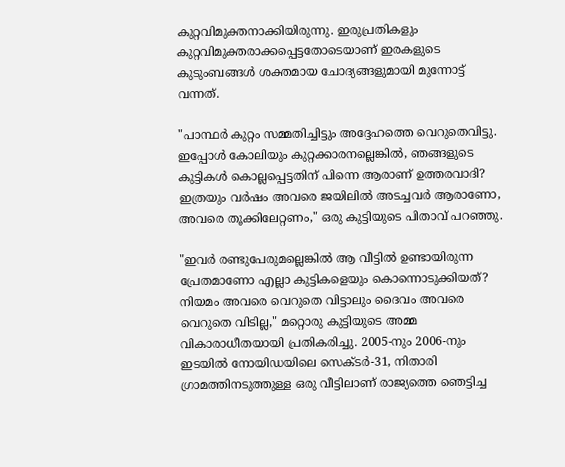കുറ്റവിമുക്തനാക്കിയിരുന്നു. ഇരുപ്രതികളും കുറ്റവിമുക്തരാക്കപ്പെട്ടതോടെയാണ് ഇരകളുടെ കുടുംബങ്ങൾ ശക്തമായ ചോദ്യങ്ങളുമായി മുന്നോട്ട് വന്നത്.

"പാന്ഥർ കുറ്റം സമ്മതിച്ചിട്ടും അദ്ദേഹത്തെ വെറുതെവിട്ടു. ഇപ്പോൾ കോലിയും കുറ്റക്കാരനല്ലെങ്കിൽ, ഞങ്ങളുടെ കുട്ടികൾ കൊല്ലപ്പെട്ടതിന് പിന്നെ ആരാണ് ഉത്തരവാദി? ഇത്രയും വർഷം അവരെ ജയിലിൽ അടച്ചവർ ആരാണോ, അവരെ തൂക്കിലേറ്റണം," ഒരു കുട്ടിയുടെ പിതാവ് പറഞ്ഞു.

"ഇവർ രണ്ടുപേരുമല്ലെങ്കിൽ ആ വീട്ടിൽ ഉണ്ടായിരുന്ന പ്രേതമാണോ എല്ലാ കുട്ടികളെയും കൊന്നൊടുക്കിയത്? നിയമം അവരെ വെറുതെ വിട്ടാലും ദൈവം അവരെ വെറുതെ വിടില്ല," മറ്റൊരു കുട്ടിയുടെ അമ്മ വികാരാധീതയായി പ്രതികരിച്ചു. 2005-നും 2006-നും ഇടയിൽ നോയിഡയിലെ സെക്ടർ-31, നിതാരി ഗ്രാമത്തിനടുത്തുള്ള ഒരു വീട്ടിലാണ് രാജ്യത്തെ ഞെട്ടിച്ച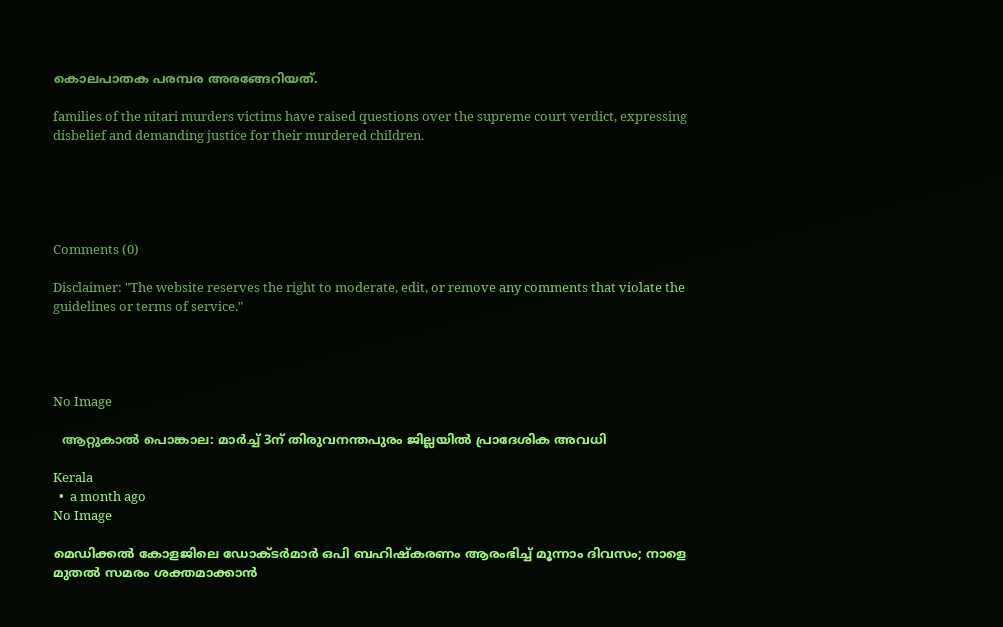കൊലപാതക പരമ്പര അരങ്ങേറിയത്.

families of the nitari murders victims have raised questions over the supreme court verdict, expressing disbelief and demanding justice for their murdered children.





Comments (0)

Disclaimer: "The website reserves the right to moderate, edit, or remove any comments that violate the guidelines or terms of service."




No Image

  ആറ്റുകാല്‍ പൊങ്കാല: മാര്‍ച്ച് 3ന് തിരുവനന്തപുരം ജില്ലയില്‍ പ്രാദേശിക അവധി

Kerala
  •  a month ago
No Image

മെഡിക്കൽ കോളജിലെ ഡോക്ടർമാർ ഒപി ബഹിഷ്കരണം ആരംഭിച്ച് മൂന്നാം ദിവസം; നാളെ മുതൽ സമരം ശക്തമാക്കാൻ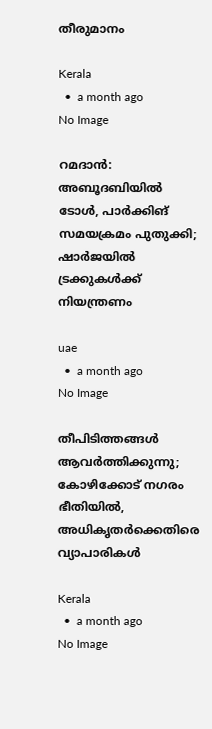തീരുമാനം

Kerala
  •  a month ago
No Image

റമദാന്‍: അബൂദബിയില്‍ ടോള്‍, പാര്‍ക്കിങ് സമയക്രമം പുതുക്കി; ഷാര്‍ജയില്‍ ട്രക്കുകള്‍ക്ക് നിയന്ത്രണം

uae
  •  a month ago
No Image

തീപിടിത്തങ്ങള്‍ ആവര്‍ത്തിക്കുന്നു; കോഴിക്കോട് നഗരം ഭീതിയില്‍, അധികൃതര്‍ക്കെതിരെ വ്യാപാരികള്‍

Kerala
  •  a month ago
No Image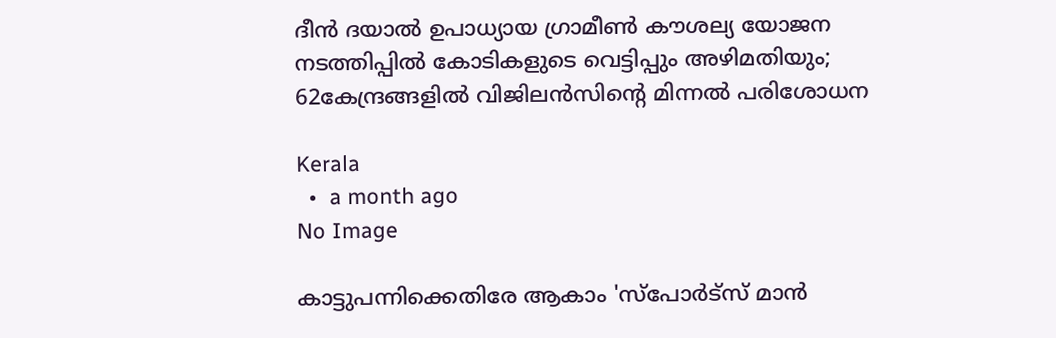ദീൻ ദയാൽ ഉപാധ്യായ ഗ്രാമീൺ കൗശല്യ യോജന നടത്തിപ്പിൽ കോടികളുടെ വെട്ടിപ്പും അഴിമതിയും; 62കേന്ദ്രങ്ങളിൽ വിജിലൻസിൻ്റെ മിന്നൽ പരിശോധന

Kerala
  •  a month ago
No Image

കാട്ടുപന്നിക്കെതിരേ ആകാം 'സ്പോർട്സ് മാൻ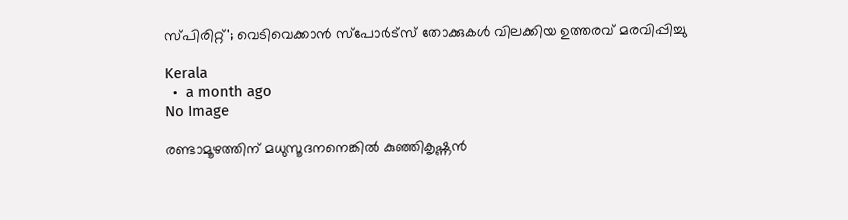സ്പിരിറ്റ്'; വെടിവെക്കാൻ സ്‌പോർട്സ് തോക്കുകൾ വിലക്കിയ ഉത്തരവ് മരവിപ്പിച്ചു

Kerala
  •  a month ago
No Image

രണ്ടാമൂഴത്തിന് മധുസൂദനനെങ്കിൽ കുഞ്ഞികൃഷ്ണൻ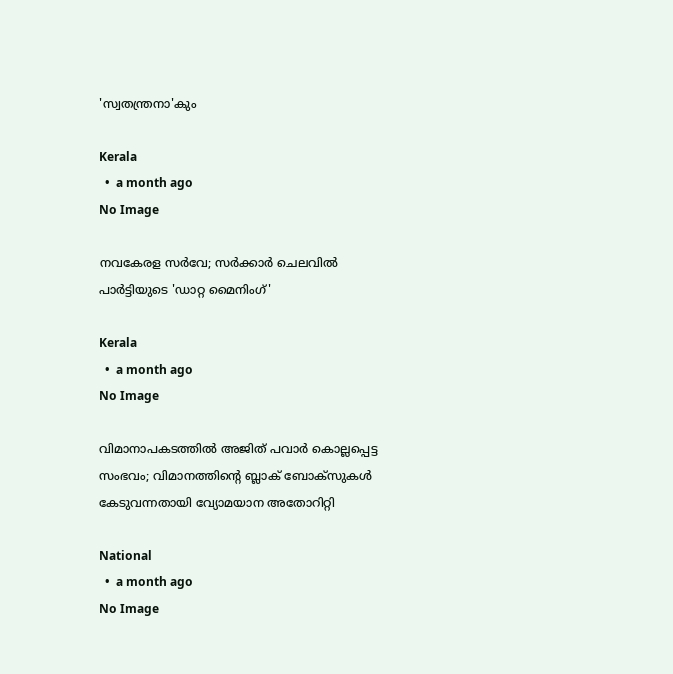'സ്വതന്ത്രനാ'കും

Kerala
  •  a month ago
No Image

നവകേരള സർവേ; സർക്കാർ ചെലവിൽ പാർട്ടിയുടെ 'ഡാറ്റ മൈനിംഗ്'

Kerala
  •  a month ago
No Image

വിമാനാപകടത്തിൽ അജിത് പവാർ കൊല്ലപ്പെട്ട സംഭവം; വിമാനത്തിന്റെ ബ്ലാക് ബോക്‌സുകൾ കേടുവന്നതായി വ്യോമയാന അതോറിറ്റി

National
  •  a month ago
No Image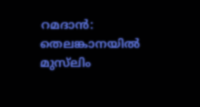റമദാന്‍: തെലങ്കാനയില്‍ മുസ്‍ലിം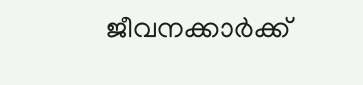ജീവനക്കാര്‍ക്ക്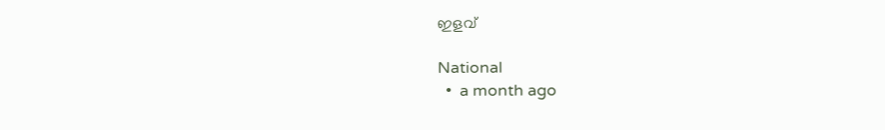ഇളവ്

National
  •  a month ago